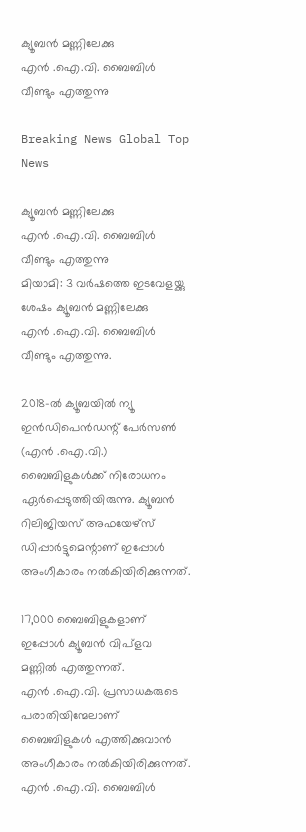ക്യൂബന്‍ മണ്ണിലേക്കു എന്‍ ‍.ഐ.വി. ബൈബിള്‍ വീണ്ടും എത്തുന്നു

Breaking News Global Top News

ക്യൂബന്‍ മണ്ണിലേക്കു എന്‍ ‍.ഐ.വി. ബൈബിള്‍ വീണ്ടും എത്തുന്നു
മിയാമി: 3 വര്‍ഷത്തെ ഇടവേളയ്ക്കു ശേഷം ക്യൂബന്‍ മണ്ണിലേക്കു എന്‍ ‍.ഐ.വി. ബൈബിള്‍ വീണ്ടും എത്തുന്നു.

2018-ല്‍ ക്യൂബയില്‍ ന്യൂ ഇന്‍ഡിപെന്‍ഡന്റ് പേര്‍സണ്‍ (എന്‍ ‍.ഐ.വി.) ബൈബിളുകള്‍ക്ക് നിരോധനം ഏര്‍പ്പെടുത്തിയിരുന്നു. ക്യൂബന്‍ റിലിജിയസ് അഫയേഴ്സ് ഡിപ്പാര്‍ട്ടുമെന്റാണ് ഇപ്പോള്‍ അംഗീകാരം നല്‍കിയിരിക്കുന്നത്.

17,000 ബൈബിളുകളാണ് ഇപ്പോള്‍ ക്യൂബന്‍ വിപ്ളവ മണ്ണില്‍ എത്തുന്നത്. എന്‍ ‍.ഐ.വി. പ്രസാധകരുടെ പരാതിയിന്മേലാണ് ബൈബിളുകള്‍ എത്തിക്കുവാന്‍ അംഗീകാരം നല്‍കിയിരിക്കുന്നത്. എന്‍ ‍.ഐ.വി. ബൈബിള്‍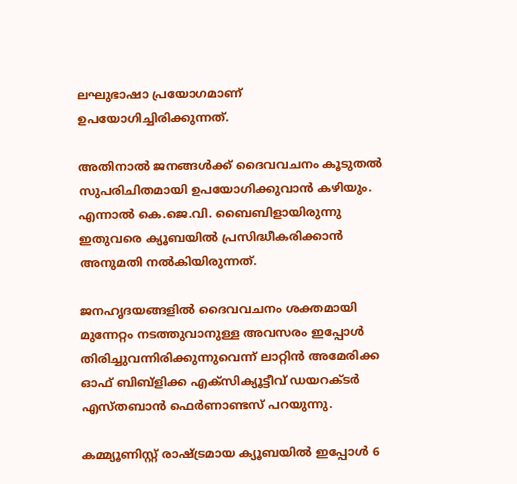ലഘുഭാഷാ പ്രയോഗമാണ് ഉപയോഗിച്ചിരിക്കുന്നത്.

അതിനാല്‍ ജനങ്ങള്‍ക്ക് ദൈവവചനം കൂടുതല്‍ സുപരിചിതമായി ഉപയോഗിക്കുവാന്‍ കഴിയും. എന്നാല്‍ കെ.ജെ.വി. ബൈബിളായിരുന്നു ഇതുവരെ ക്യൂബയില്‍ പ്രസിദ്ധീകരിക്കാന്‍ അനുമതി നല്‍കിയിരുന്നത്.

ജനഹൃദയങ്ങളില്‍ ദൈവവചനം ശക്തമായി മുന്നേറ്റം നടത്തുവാനുള്ള അവസരം ഇപ്പോള്‍ തിരിച്ചുവന്നിരിക്കുന്നുവെന്ന് ലാറ്റിന്‍ അമേരിക്ക ഓഫ് ബിബ്ളിക്ക എക്സിക്യൂട്ടീവ് ഡയറക്ടര്‍ എസ്തബാന്‍ ഫെര്‍ണാണ്ടസ് പറയുന്നു.

കമ്മ്യൂണിസ്റ്റ് രാഷ്ട്രമായ ക്യൂബയില്‍ ഇപ്പോള്‍ 6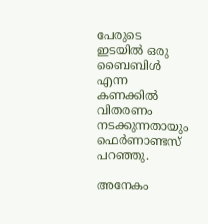പേരുടെ ഇടയില്‍ ഒരു ബൈബിള്‍ എന്ന കണക്കില്‍ വിതരണം നടക്കുന്നതായും ഫെര്‍ണാണ്ടസ് പറഞ്ഞു.

അനേകം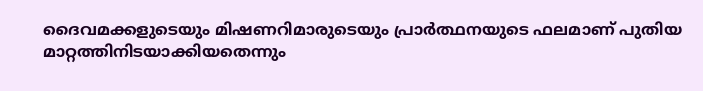ദൈവമക്കളുടെയും മിഷണറിമാരുടെയും പ്രാര്‍ത്ഥനയുടെ ഫലമാണ് പുതിയ മാറ്റത്തിനിടയാക്കിയതെന്നും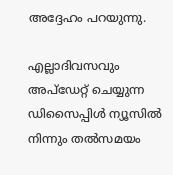അദ്ദേഹം പറയുന്നു.

എല്ലാദിവസവും അപ്ഡേറ്റ് ചെയ്യുന്ന ഡിസൈപ്പിൾ ന്യൂസിൽ നിന്നും തൽസമയം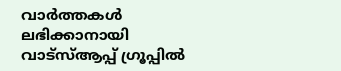വാർത്തകൾ ലഭിക്കാനായി വാട്സ്ആപ്പ് ഗ്രൂപ്പിൽ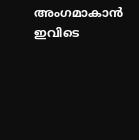അംഗമാകാൻ ഇവിടെ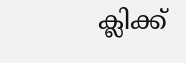ക്ലിക്ക്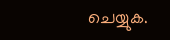ചെയ്യുക.